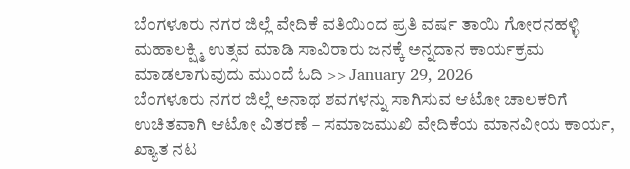ಬೆಂಗಳೂರು ನಗರ ಜಿಲ್ಲೆ ವೇದಿಕೆ ವತಿಯಿಂದ ಪ್ರತಿ ವರ್ಷ ತಾಯಿ ಗೋರನಹಳ್ಳಿ ಮಹಾಲಕ್ಷ್ಮಿ ಉತ್ಸವ ಮಾಡಿ ಸಾವಿರಾರು ಜನಕ್ಕೆ ಅನ್ನದಾನ ಕಾರ್ಯಕ್ರಮ ಮಾಡಲಾಗುವುದು ಮುಂದೆ ಓದಿ >> January 29, 2026
ಬೆಂಗಳೂರು ನಗರ ಜಿಲ್ಲೆ ಅನಾಥ ಶವಗಳನ್ನು ಸಾಗಿಸುವ ಆಟೋ ಚಾಲಕರಿಗೆ ಉಚಿತವಾಗಿ ಆಟೋ ವಿತರಣೆ – ಸಮಾಜಮುಖಿ ವೇದಿಕೆಯ ಮಾನವೀಯ ಕಾರ್ಯ, ಖ್ಯಾತ ನಟ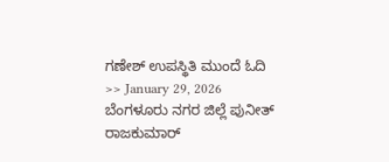ಗಣೇಶ್ ಉಪಸ್ಥಿತಿ ಮುಂದೆ ಓದಿ >> January 29, 2026
ಬೆಂಗಳೂರು ನಗರ ಜಿಲ್ಲೆ ಪುನೀತ್ ರಾಜಕುಮಾರ್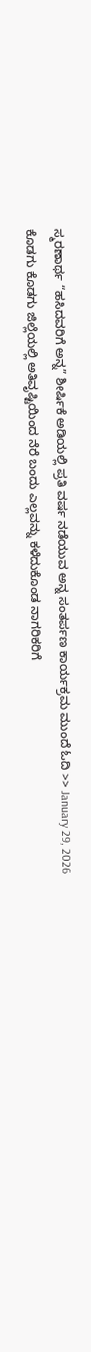ಸ್ಮರಣಾರ್ಥ “ಹಸಿದವರಿಗೆ ಅನ್ನ” ಶೀರ್ಷಿಕೆ ಅಡಿಯಲ್ಲಿ ಪ್ರತಿ ವರ್ಷ ನಡೆಯುವ ಅನ್ನ ಸಂತರ್ಪಣ ಕಾರ್ಯಕ್ರಮ ಮುಂದೆ ಓದಿ >> January 29, 2026
ಕೊಡಗು ಕೊಡಗು ಜಿಲ್ಲೆಯಲ್ಲಿ ಅತಿವೃಷ್ಟಿಯಿಂದ ನೆರೆ ಬಂದು ಎಲ್ಲವನ್ನು ಕಳೆದುಕೊಂಡ ನಾಗರಿಕರಿಗೆ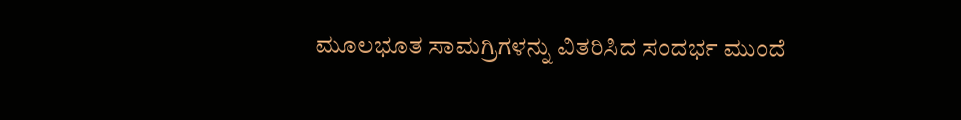ಮೂಲಭೂತ ಸಾಮಗ್ರಿಗಳನ್ನು ವಿತರಿಸಿದ ಸಂದರ್ಭ ಮುಂದೆ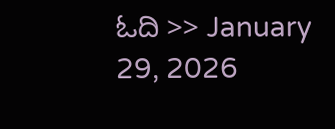ಓದಿ >> January 29, 2026